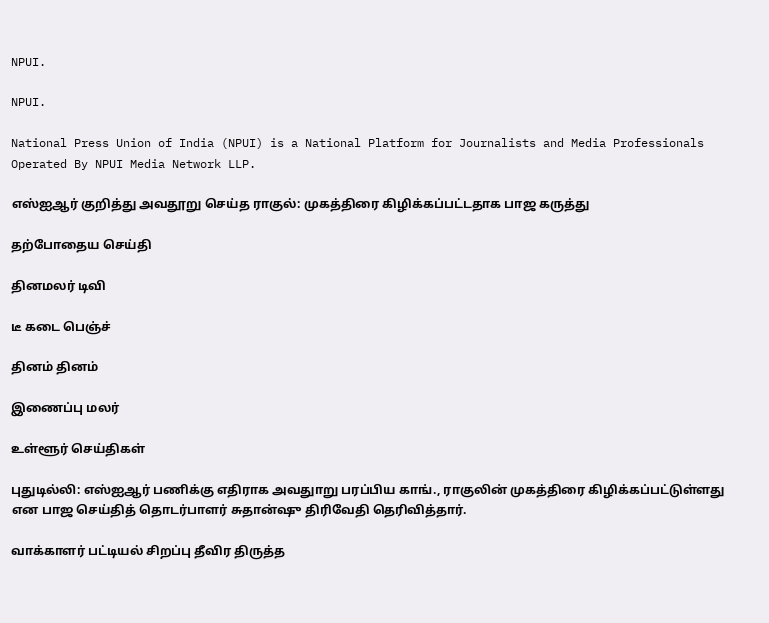NPUI.

NPUI.

National Press Union of India (NPUI) is a National Platform for Journalists and Media Professionals Operated By NPUI Media Network LLP.

எஸ்ஐஆர் குறித்து அவதூறு செய்த ராகுல்: முகத்திரை கிழிக்கப்பட்டதாக பாஜ கருத்து

தற்போதைய செய்தி

தினமலர் டிவி

டீ கடை பெஞ்ச்

தினம் தினம்

இணைப்பு மலர்

உள்ளூர் செய்திகள்

புதுடில்லி: எஸ்ஐஆர் பணிக்கு எதிராக அவதுாறு பரப்பிய காங்., ராகுலின் முகத்திரை கிழிக்கப்பட்டுள்ளது என பாஜ செய்தித் தொடர்பாளர் சுதான்ஷு திரிவேதி தெரிவித்தார்.

வாக்காளர் பட்டியல் சிறப்பு தீவிர திருத்த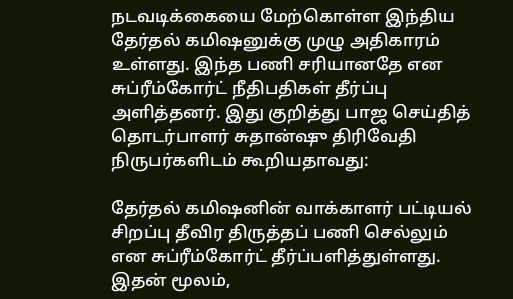நடவடிக்கையை மேற்கொள்ள இந்திய தேர்தல் கமிஷனுக்கு முழு அதிகாரம் உள்ளது. இந்த பணி சரியானதே என சுப்ரீம்கோர்ட் நீதிபதிகள் தீர்ப்பு அளித்தனர். இது குறித்து பாஜ செய்தித் தொடர்பாளர் சுதான்ஷு திரிவேதி நிருபர்களிடம் கூறியதாவது:

தேர்தல் கமிஷனின் வாக்காளர் பட்டியல் சிறப்பு தீவிர திருத்தப் பணி செல்லும் என சுப்ரீம்கோர்ட் தீர்ப்பளித்துள்ளது. இதன் மூலம்,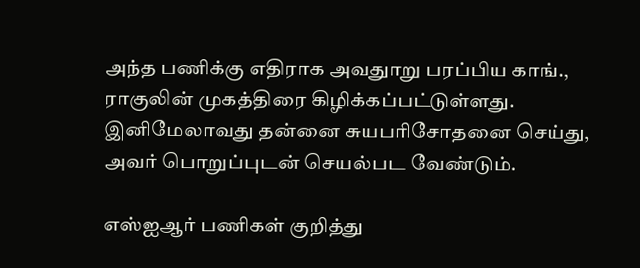அந்த பணிக்கு எதிராக அவதுாறு பரப்பிய காங்., ராகுலின் முகத்திரை கிழிக்கப்பட்டுள்ளது. இனிமேலாவது தன்னை சுயபரிசோதனை செய்து, அவர் பொறுப்புடன் செயல்பட வேண்டும்.

எஸ்ஐஆர் பணிகள் குறித்து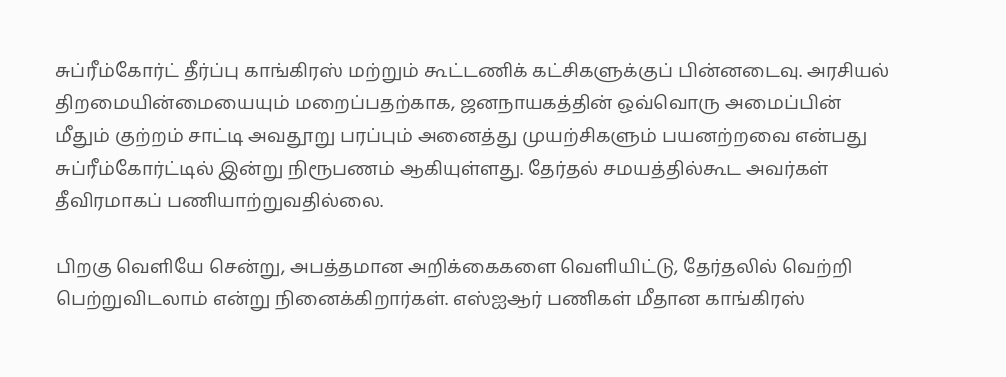சுப்ரீம்கோர்ட் தீர்ப்பு காங்கிரஸ் மற்றும் கூட்டணிக் கட்சிகளுக்குப் பின்னடைவு. அரசியல் திறமையின்மையையும் மறைப்பதற்காக, ஜனநாயகத்தின் ஒவ்வொரு அமைப்பின் மீதும் குற்றம் சாட்டி அவதூறு பரப்பும் அனைத்து முயற்சிகளும் பயனற்றவை என்பது சுப்ரீம்கோர்ட்டில் இன்று நிரூபணம் ஆகியுள்ளது. தேர்தல் சமயத்தில்கூட அவர்கள் தீவிரமாகப் பணியாற்றுவதில்லை.

பிறகு வெளியே சென்று, அபத்தமான அறிக்கைகளை வெளியிட்டு, தேர்தலில் வெற்றி பெற்றுவிடலாம் என்று நினைக்கிறார்கள். எஸ்ஐஆர் பணிகள் மீதான காங்கிரஸ்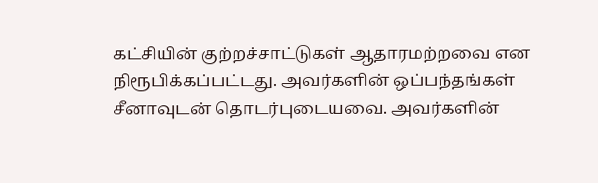கட்சியின் குற்றச்சாட்டுகள் ஆதாரமற்றவை என நிரூபிக்கப்பட்டது. அவர்களின் ஒப்பந்தங்கள் சீனாவுடன் தொடர்புடையவை. அவர்களின்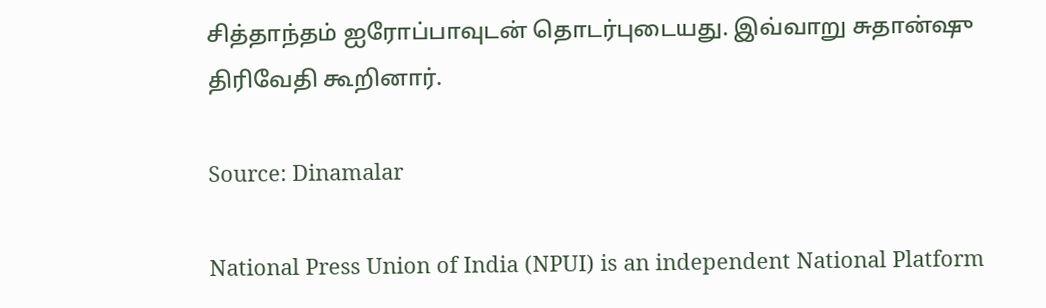சித்தாந்தம் ஐரோப்பாவுடன் தொடர்புடையது. இவ்வாறு சுதான்ஷு திரிவேதி கூறினார்.

Source: Dinamalar

National Press Union of India (NPUI) is an independent National Platform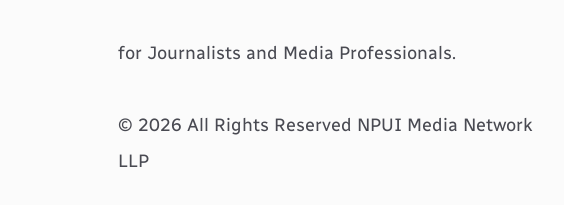for Journalists and Media Professionals.

© 2026 All Rights Reserved NPUI Media Network LLP